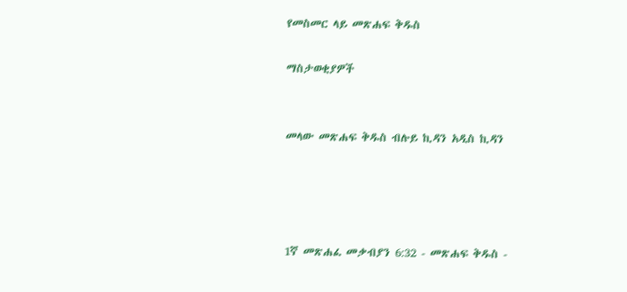የመስመር ላይ መጽሐፍ ቅዱስ

ማስታወቂያዎች


መላው መጽሐፍ ቅዱስ ብሉይ ኪዳን አዲስ ኪዳን




1ኛ መጽሐፈ መቃብያን 6:32 - መጽሐፍ ቅዱስ -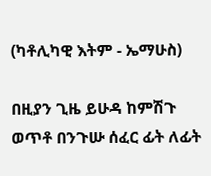(ካቶሊካዊ እትም - ኤማሁስ)

በዚያን ጊዜ ይሁዳ ከምሽጉ ወጥቶ በንጉሡ ሰፈር ፊት ለፊት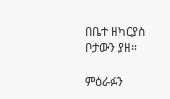በቤተ ዘካርያስ ቦታውን ያዘ።

ምዕራፉን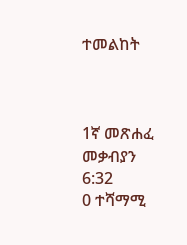ተመልከት



1ኛ መጽሐፈ መቃብያን 6:32
0 ተሻማሚ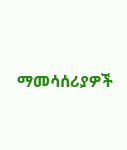ማመሳሰሪያዎች